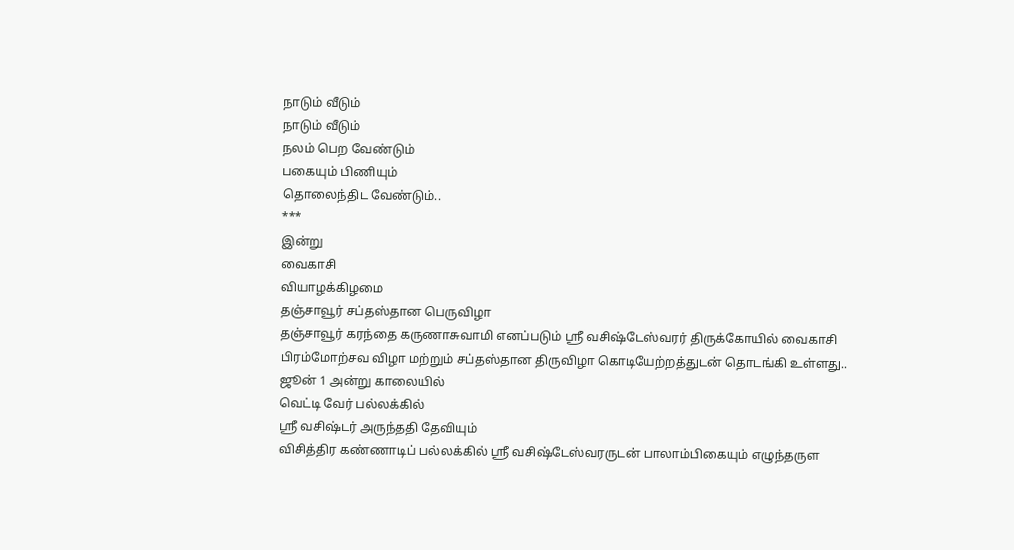நாடும் வீடும்
நாடும் வீடும்
நலம் பெற வேண்டும்
பகையும் பிணியும்
தொலைந்திட வேண்டும்..
***
இன்று
வைகாசி
வியாழக்கிழமை
தஞ்சாவூர் சப்தஸ்தான பெருவிழா
தஞ்சாவூர் கரந்தை கருணாசுவாமி எனப்படும் ஸ்ரீ வசிஷ்டேஸ்வரர் திருக்கோயில் வைகாசி பிரம்மோற்சவ விழா மற்றும் சப்தஸ்தான திருவிழா கொடியேற்றத்துடன் தொடங்கி உள்ளது..
ஜூன் 1 அன்று காலையில்
வெட்டி வேர் பல்லக்கில்
ஸ்ரீ வசிஷ்டர் அருந்ததி தேவியும்
விசித்திர கண்ணாடிப் பல்லக்கில் ஸ்ரீ வசிஷ்டேஸ்வரருடன் பாலாம்பிகையும் எழுந்தருள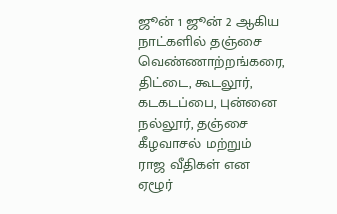ஜூன் 1 ஜூன் 2 ஆகிய நாட்களில் தஞ்சை வெண்ணாற்றங்கரை, திட்டை, கூடலூர், கடகடப்பை, புன்னை நல்லூர், தஞ்சை கீழவாசல் மற்றும்
ராஜ வீதிகள் என
ஏழூர்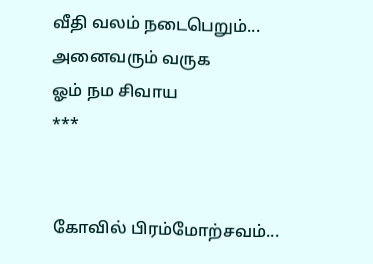வீதி வலம் நடைபெறும்...
அனைவரும் வருக
ஓம் நம சிவாய
***


கோவில் பிரம்மோற்சவம்...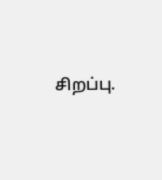சிறப்பு.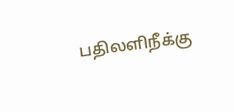பதிலளிநீக்கு